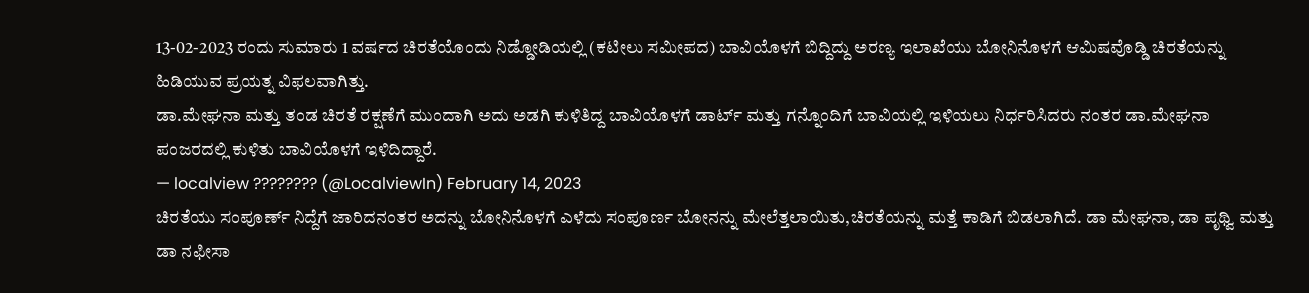13-02-2023 ರಂದು ಸುಮಾರು 1 ವರ್ಷದ ಚಿರತೆಯೊಂದು ನಿಡ್ಡೋಡಿಯಲ್ಲಿ (ಕಟೀಲು ಸಮೀಪದ) ಬಾವಿಯೊಳಗೆ ಬಿದ್ದಿದ್ದು ಅರಣ್ಯ ಇಲಾಖೆಯು ಬೋನಿನೊಳಗೆ ಆಮಿಷವೊಡ್ಡಿ ಚಿರತೆಯನ್ನು ಹಿಡಿಯುವ ಪ್ರಯತ್ನ ವಿಫಲವಾಗಿತ್ತು.
ಡಾ.ಮೇಘನಾ ಮತ್ತು ತಂಡ ಚಿರತೆ ರಕ್ಷಣೆಗೆ ಮುಂದಾಗಿ ಅದು ಅಡಗಿ ಕುಳಿತಿದ್ದ ಬಾವಿಯೊಳಗೆ ಡಾರ್ಟ್ ಮತ್ತು ಗನ್ನೊಂದಿಗೆ ಬಾವಿಯಲ್ಲಿ ಇಳಿಯಲು ನಿರ್ಧರಿಸಿದರು ನಂತರ ಡಾ.ಮೇಘನಾ ಪಂಜರದಲ್ಲಿ ಕುಳಿತು ಬಾವಿಯೊಳಗೆ ಇಳಿದಿದ್ದಾರೆ.
— localview ???????? (@LocalviewIn) February 14, 2023
ಚಿರತೆಯು ಸಂಪೂರ್ಣ್ ನಿದ್ದೆಗೆ ಜಾರಿದನಂತರ ಅದನ್ನು ಬೋನಿನೊಳಗೆ ಎಳೆದು ಸಂಪೂರ್ಣ ಬೋನನ್ನು ಮೇಲೆತ್ತಲಾಯಿತು,ಚಿರತೆಯನ್ನು ಮತ್ತೆ ಕಾಡಿಗೆ ಬಿಡಲಾಗಿದೆ. ಡಾ ಮೇಘನಾ, ಡಾ ಪೃಥ್ವಿ ಮತ್ತು ಡಾ ನಫೀಸಾ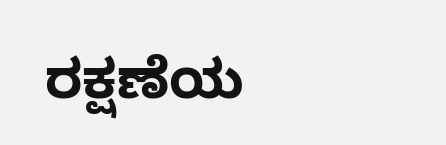ರಕ್ಷಣೆಯ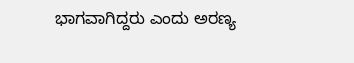ಭಾಗವಾಗಿದ್ದರು ಎಂದು ಅರಣ್ಯ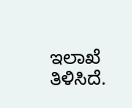ಇಲಾಖೆ ತಿಳಿಸಿದೆ.